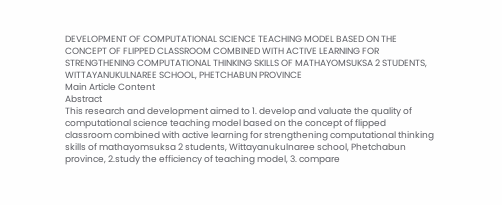DEVELOPMENT OF COMPUTATIONAL SCIENCE TEACHING MODEL BASED ON THE CONCEPT OF FLIPPED CLASSROOM COMBINED WITH ACTIVE LEARNING FOR STRENGTHENING COMPUTATIONAL THINKING SKILLS OF MATHAYOMSUKSA 2 STUDENTS, WITTAYANUKULNAREE SCHOOL, PHETCHABUN PROVINCE
Main Article Content
Abstract
This research and development aimed to 1. develop and valuate the quality of computational science teaching model based on the concept of flipped classroom combined with active learning for strengthening computational thinking skills of mathayomsuksa 2 students, Wittayanukulnaree school, Phetchabun province, 2.study the efficiency of teaching model, 3. compare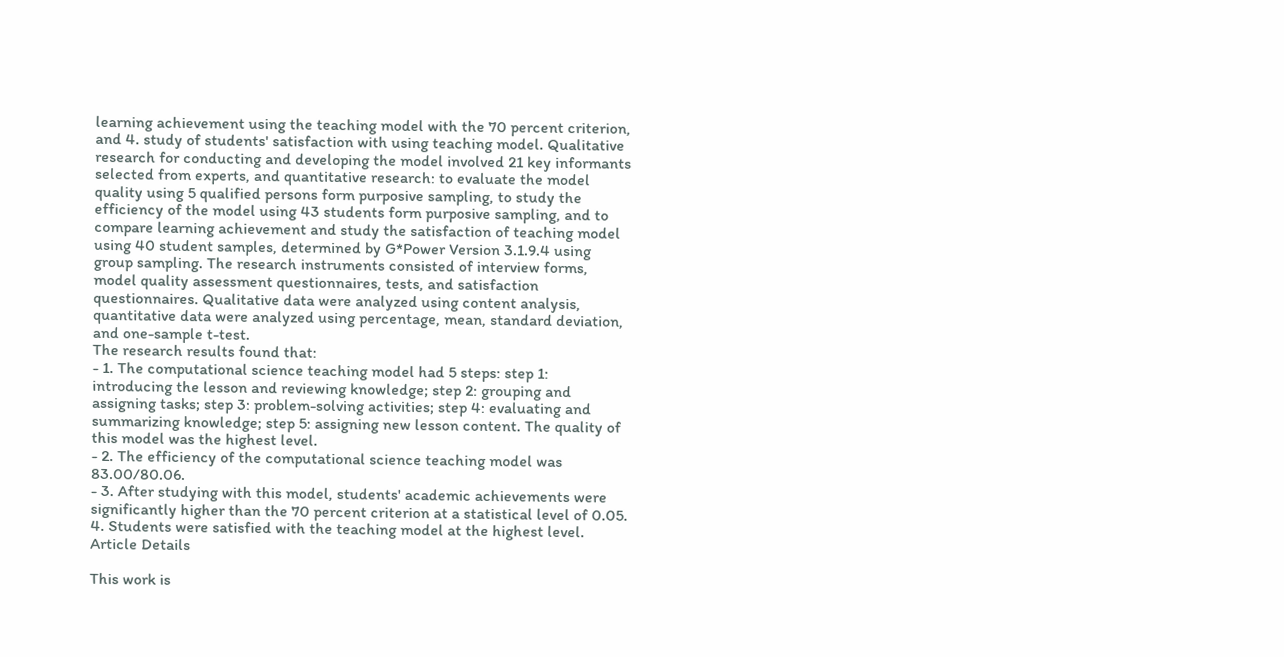learning achievement using the teaching model with the 70 percent criterion, and 4. study of students' satisfaction with using teaching model. Qualitative research for conducting and developing the model involved 21 key informants selected from experts, and quantitative research: to evaluate the model quality using 5 qualified persons form purposive sampling, to study the efficiency of the model using 43 students form purposive sampling, and to compare learning achievement and study the satisfaction of teaching model using 40 student samples, determined by G*Power Version 3.1.9.4 using group sampling. The research instruments consisted of interview forms, model quality assessment questionnaires, tests, and satisfaction questionnaires. Qualitative data were analyzed using content analysis, quantitative data were analyzed using percentage, mean, standard deviation, and one-sample t-test.
The research results found that:
- 1. The computational science teaching model had 5 steps: step 1: introducing the lesson and reviewing knowledge; step 2: grouping and assigning tasks; step 3: problem-solving activities; step 4: evaluating and summarizing knowledge; step 5: assigning new lesson content. The quality of this model was the highest level.
- 2. The efficiency of the computational science teaching model was 83.00/80.06.
- 3. After studying with this model, students' academic achievements were significantly higher than the 70 percent criterion at a statistical level of 0.05.
4. Students were satisfied with the teaching model at the highest level.
Article Details

This work is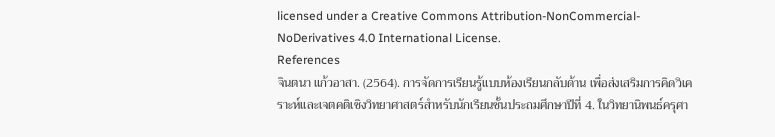licensed under a Creative Commons Attribution-NonCommercial-NoDerivatives 4.0 International License.
References
จินตนา แก้วอาสา. (2564). การจัดการเรียนรู้แบบห้องเรียนกลับด้าน เพื่อส่งเสริมการคิดวิเคราะห์และเจตคติเชิงวิทยาศาสตร์สำหรับนักเรียนชั้นประถมศึกษาปีที่ 4. ในวิทยานิพนธ์ครุศา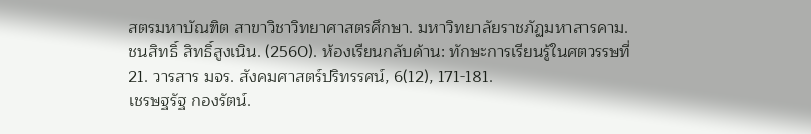สตรมหาบัณฑิต สาขาวิชาวิทยาศาสตรศึกษา. มหาวิทยาลัยราชภัฏมหาสารคาม.
ชนสิทธิ์ สิทธิ์สูงเนิน. (2560). ห้องเรียนกลับด้าน: ทักษะการเรียนรู้ในศตวรรษที่ 21. วารสาร มจร. สังคมศาสตร์ปริทรรศน์, 6(12), 171-181.
เชรษฐรัฐ กองรัตน์.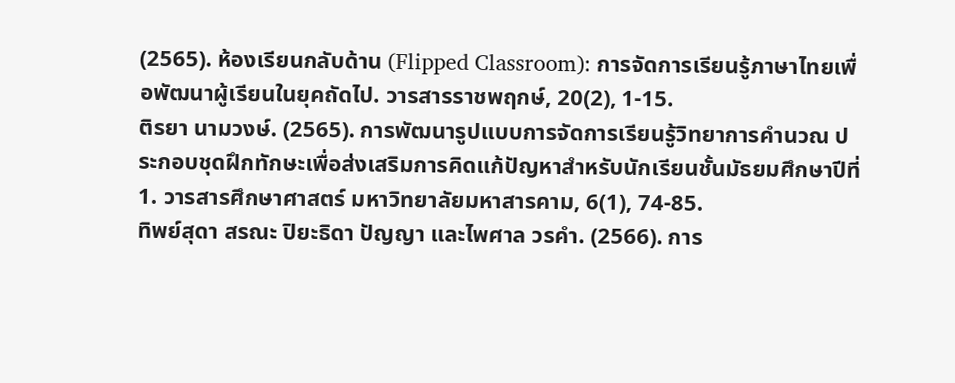(2565). ห้องเรียนกลับด้าน (Flipped Classroom): การจัดการเรียนรู้ภาษาไทยเพื่อพัฒนาผู้เรียนในยุคถัดไป. วารสารราชพฤกษ์, 20(2), 1-15.
ติรยา นามวงษ์. (2565). การพัฒนารูปแบบการจัดการเรียนรู้วิทยาการคำนวณ ประกอบชุดฝึกทักษะเพื่อส่งเสริมการคิดแก้ปัญหาสำหรับนักเรียนชั้นมัธยมศึกษาปีที่ 1. วารสารศึกษาศาสตร์ มหาวิทยาลัยมหาสารคาม, 6(1), 74-85.
ทิพย์สุดา สรณะ ปิยะธิดา ปัญญา และไพศาล วรคำ. (2566). การ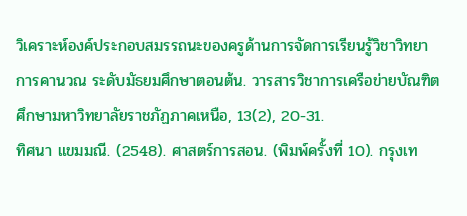วิเคราะห์องค์ประกอบสมรรถนะของครูด้านการจัดการเรียนรู้วิชาวิทยาการคานวณ ระดับมัธยมศึกษาตอนต้น. วารสารวิชาการเครือข่ายบัณฑิตศึกษามหาวิทยาลัยราชภัฏภาคเหนือ, 13(2), 20-31.
ทิศนา แขมมณี. (2548). ศาสตร์การสอน. (พิมพ์ครั้งที่ 10). กรุงเท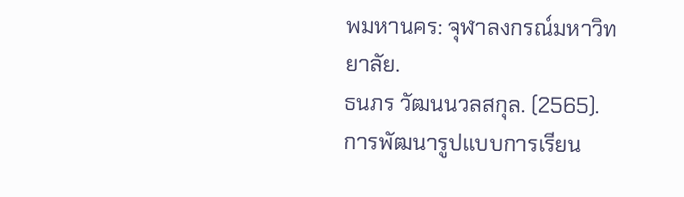พมหานคร: จุฬาลงกรณ์มหาวิทยาลัย.
ธนภร วัฒนนวลสกุล. (2565). การพัฒนารูปแบบการเรียน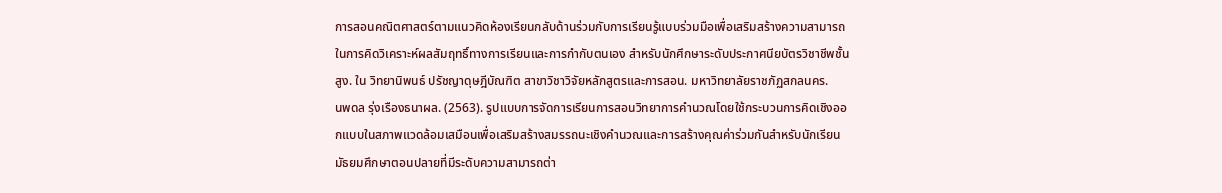การสอนคณิตศาสตร์ตามแนวคิดห้องเรียนกลับด้านร่วมกับการเรียนรู้แบบร่วมมือเพื่อเสริมสร้างความสามารถในการคิดวิเคราะห์ผลสัมฤทธิ์ทางการเรียนและการกำกับตนเอง สำหรับนักศึกษาระดับประกาศนียบัตรวิชาชีพชั้นสูง. ใน วิทยานิพนธ์ ปรัชญาดุษฎีบัณฑิต สาขาวิชาวิจัยหลักสูตรและการสอน. มหาวิทยาลัยราชภัฏสกลนคร.
นพดล รุ่งเรืองธนาผล. (2563). รูปแบบการจัดการเรียนการสอนวิทยาการคำนวณโดยใช้กระบวนการคิดเชิงออกแบบในสภาพแวดล้อมเสมือนเพื่อเสริมสร้างสมรรถนะเชิงคำนวณและการสร้างคุณค่าร่วมกันสำหรับนักเรียนมัธยมศึกษาตอนปลายที่มีระดับความสามารถต่า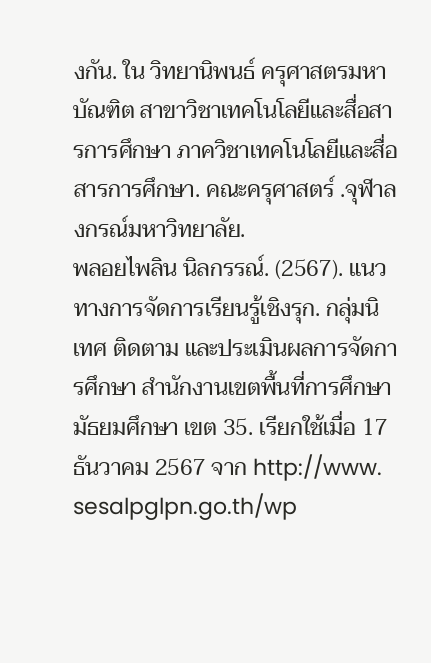งกัน. ใน วิทยานิพนธ์ ครุศาสตรมหาบัณฑิต สาขาวิชาเทคโนโลยีและสื่อสารการศึกษา ภาควิชาเทคโนโลยีและสื่อสารการศึกษา. คณะครุศาสตร์ .จุฬาลงกรณ์มหาวิทยาลัย.
พลอยไพลิน นิลกรรณ์. (2567). แนวทางการจัดการเรียนรู้เชิงรุก. กลุ่มนิเทศ ติดตาม และประเมินผลการจัดการศึกษา สำนักงานเขตพื้นที่การศึกษามัธยมศึกษา เขต 35. เรียกใช้เมื่อ 17 ธันวาคม 2567 จาก http://www. sesalpglpn.go.th/wp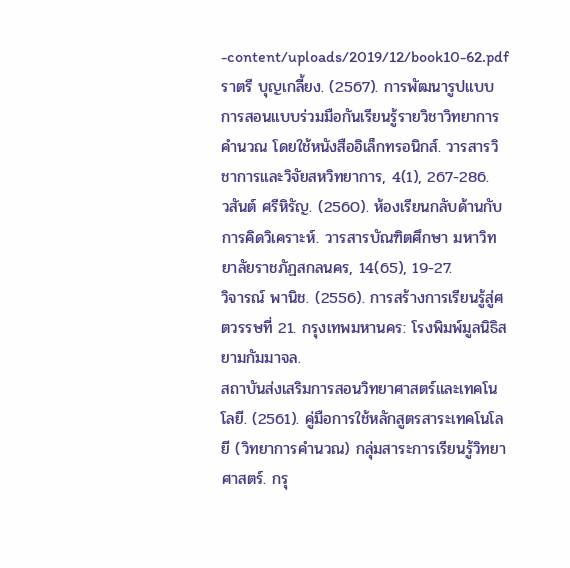-content/uploads/2019/12/book10-62.pdf
ราตรี บุญเกลี้ยง. (2567). การพัฒนารูปแบบการสอนแบบร่วมมือกันเรียนรู้รายวิชาวิทยาการคำนวณ โดยใช้หนังสืออิเล็กทรอนิกส์. วารสารวิชาการและวิจัยสหวิทยาการ, 4(1), 267-286.
วสันต์ ศรีหิรัญ. (2560). ห้องเรียนกลับด้านกับการคิดวิเคราะห์. วารสารบัณฑิตศึกษา มหาวิทยาลัยราชภัฏสกลนคร, 14(65), 19-27.
วิจารณ์ พานิช. (2556). การสร้างการเรียนรู้สู่ศตวรรษที่ 21. กรุงเทพมหานคร: โรงพิมพ์มูลนิธิสยามกัมมาจล.
สถาบันส่งเสริมการสอนวิทยาศาสตร์และเทคโนโลยี. (2561). คู่มือการใช้หลักสูตรสาระเทคโนโลยี (วิทยาการคำนวณ) กลุ่มสาระการเรียนรู้วิทยาศาสตร์. กรุ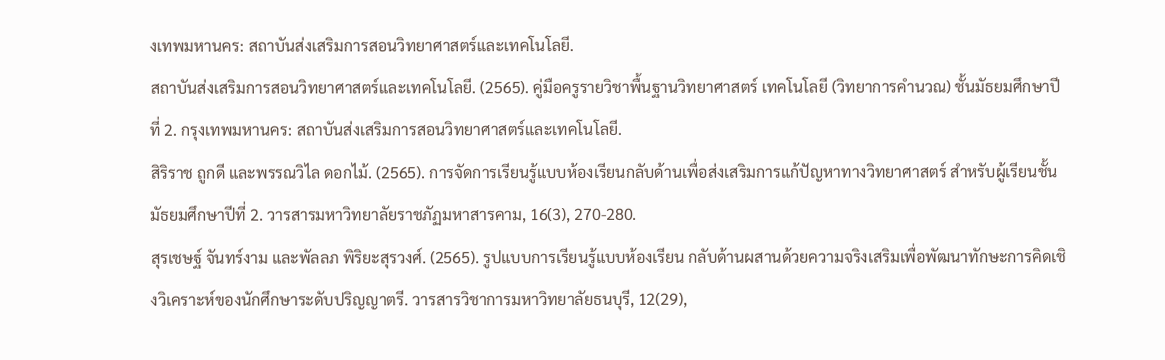งเทพมหานคร: สถาบันส่งเสริมการสอนวิทยาศาสตร์และเทคโนโลยี.
สถาบันส่งเสริมการสอนวิทยาศาสตร์และเทคโนโลยี. (2565). คู่มือครูรายวิชาพื้นฐานวิทยาศาสตร์ เทคโนโลยี (วิทยาการคำนวณ) ชั้นมัธยมศึกษาปีที่ 2. กรุงเทพมหานคร: สถาบันส่งเสริมการสอนวิทยาศาสตร์และเทคโนโลยี.
สิริราช ถูกดี และพรรณวิไล ดอกไม้. (2565). การจัดการเรียนรู้แบบห้องเรียนกลับด้านเพื่อส่งเสริมการแก้ปัญหาทางวิทยาศาสตร์ สำหรับผู้เรียนชั้นมัธยมศึกษาปีที่ 2. วารสารมหาวิทยาลัยราชภัฏมหาสารคาม, 16(3), 270-280.
สุรเชษฐ์ จันทร์งาม และพัลลภ พิริยะสุรวงศ์. (2565). รูปแบบการเรียนรู้แบบห้องเรียน กลับด้านผสานด้วยความจริงเสริมเพื่อพัฒนาทักษะการคิดเชิงวิเคราะห์ของนักศึกษาระดับปริญญาตรี. วารสารวิชาการมหาวิทยาลัยธนบุรี, 12(29),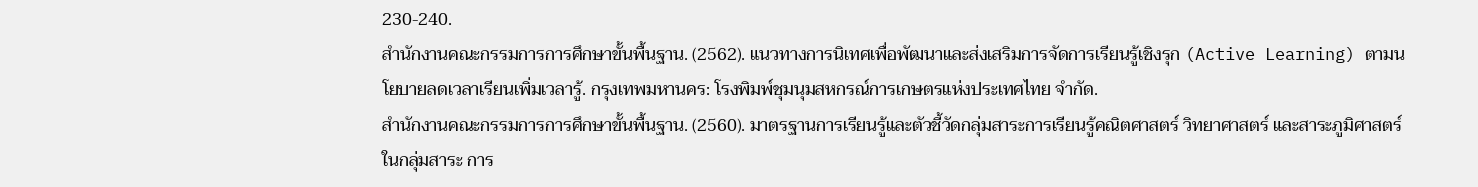230-240.
สํานักงานคณะกรรมการการศึกษาขั้นพื้นฐาน. (2562). แนวทางการนิเทศเพื่อพัฒนาและส่งเสริมการจัดการเรียนรู้เชิงรุก (Active Learning) ตามนโยบายลดเวลาเรียนเพิ่มเวลารู้. กรุงเทพมหานคร: โรงพิมพ์ชุมนุมสหกรณ์การเกษตรแห่งประเทศไทย จำกัด.
สำนักงานคณะกรรมการการศึกษาขั้นพื้นฐาน. (2560). มาตรฐานการเรียนรู้และตัวชี้วัดกลุ่มสาระการเรียนรู้คณิตศาสตร์ วิทยาศาสตร์ และสาระภูมิศาสตร์ ในกลุ่มสาระ การ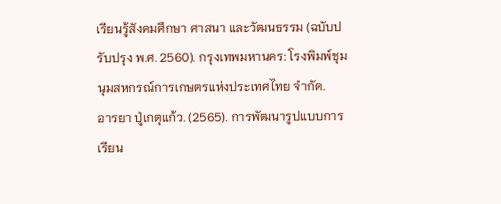เรียนรู้สังคมศึกษา ศาสนา และวัฒนธรรม (ฉบับปรับปรุง พ.ศ. 2560). กรุงเทพมหานคร: โรงพิมพ์ชุมนุมสหกรณ์การเกษตรแห่งประเทศไทย จำกัด.
อารยา ปู่เกตุแก้ว. (2565). การพัฒนารูปแบบการเรียน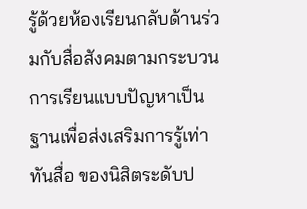รู้ด้วยห้องเรียนกลับด้านร่วมกับสื่อสังคมตามกระบวนการเรียนแบบปัญหาเป็นฐานเพื่อส่งเสริมการรู้เท่าทันสื่อ ของนิสิตระดับป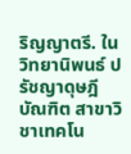ริญญาตรี. ใน วิทยานิพนธ์ ปรัชญาดุษฎีบัณฑิต สาขาวิชาเทคโน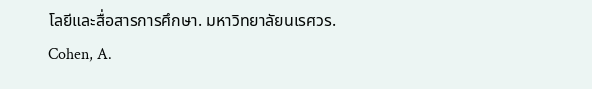โลยีและสื่อสารการศึกษา. มหาวิทยาลัยนเรศวร.
Cohen, A.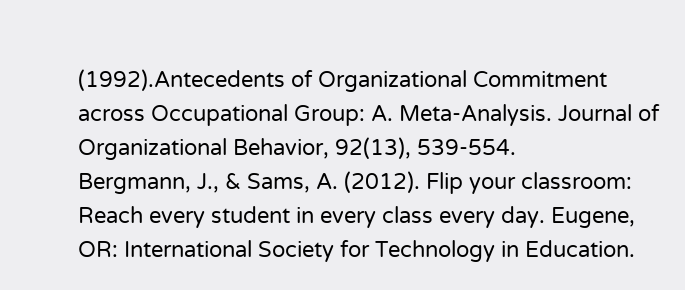(1992).Antecedents of Organizational Commitment across Occupational Group: A. Meta-Analysis. Journal of Organizational Behavior, 92(13), 539-554.
Bergmann, J., & Sams, A. (2012). Flip your classroom: Reach every student in every class every day. Eugene, OR: International Society for Technology in Education.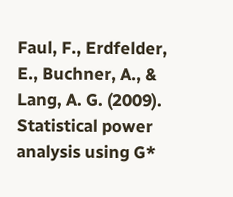Faul, F., Erdfelder, E., Buchner, A., & Lang, A. G. (2009). Statistical power analysis using G*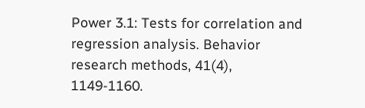Power 3.1: Tests for correlation and regression analysis. Behavior research methods, 41(4), 1149-1160.